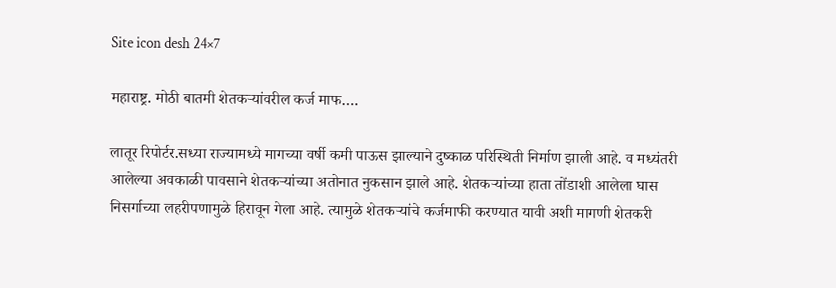Site icon desh 24×7

महाराष्ट्र. मोठी बातमी शेतकऱ्यांवरील कर्ज माफ….

लातूर रिपोर्टर.सध्या राज्यामध्ये मागच्या वर्षी कमी पाऊस झाल्याने दुष्काळ परिस्थिती निर्माण झाली आहे. व मध्यंतरी आलेल्या अवकाळी पावसाने शेतकऱ्यांच्या अतोनात नुकसान झाले आहे. शेतकऱ्यांच्या हाता तोंडाशी आलेला घास निसर्गाच्या लहरीपणामुळे हिरावून गेला आहे. त्यामुळे शेतकऱ्यांचे कर्जमाफी करण्यात यावी अशी मागणी शेतकरी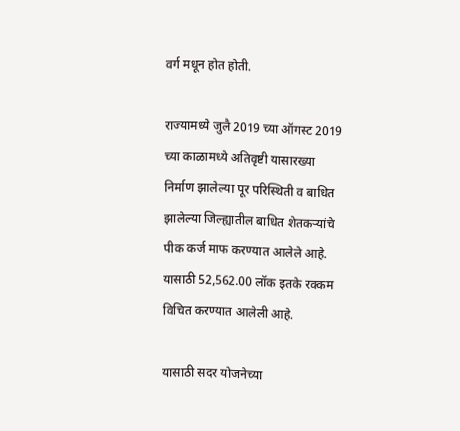वर्ग मधून होत होती.

राज्यामध्ये जुलै 2019 च्या ऑगस्ट 2019 च्या काळामध्ये अतिवृष्टी यासारख्या निर्माण झालेल्या पूर परिस्थिती व बाधित झालेल्या जिल्ह्यातील बाधित शेतकऱ्यांचे पीक कर्ज माफ करण्यात आलेले आहे. यासाठी 52,562.00 लॉक इतके रक्कम विचित करण्यात आलेली आहे.

यासाठी सदर योजनेच्या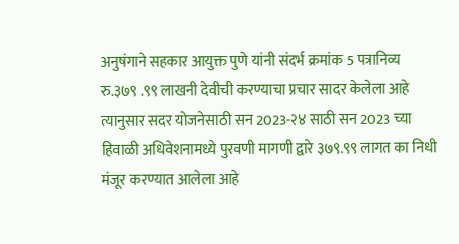अनुषंगाने सहकार आयुक्त पुणे यांनी संदर्भ क्रमांक 5 पत्रानिव्य रु.३७९ .९९ लाखनी देवीची करण्याचा प्रचार सादर केलेला आहे त्यानुसार सदर योजनेसाठी सन 2023-२४ साठी सन 2023 च्या हिवाळी अधिवेशनामध्ये पुरवणी मागणी द्वारे ३७९.९९ लागत का निधी मंजूर करण्यात आलेला आहे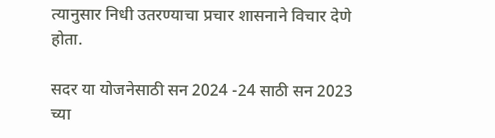त्यानुसार निधी उतरण्याचा प्रचार शासनाने विचार देणे होता.

सदर या योजनेसाठी सन 2024 -24 साठी सन 2023 च्या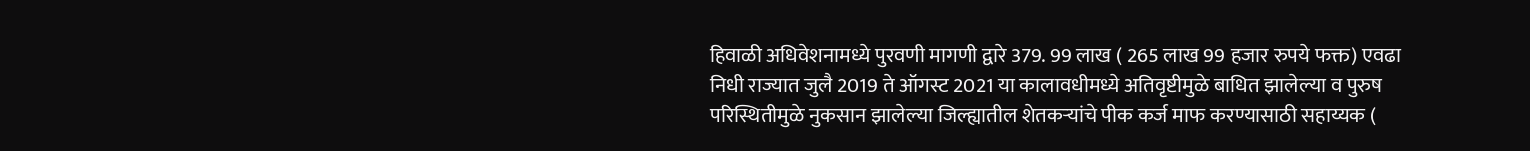हिवाळी अधिवेशनामध्ये पुरवणी मागणी द्वारे 379. 99 लाख ( 265 लाख 99 हजार रुपये फक्त) एवढा निधी राज्यात जुलै 2019 ते ऑगस्ट 2021 या कालावधीमध्ये अतिवृष्टीमुळे बाधित झालेल्या व पुरुष परिस्थितीमुळे नुकसान झालेल्या जिल्ह्यातील शेतकऱ्यांचे पीक कर्ज माफ करण्यासाठी सहाय्यक (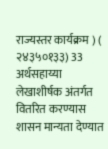राज्यस्तर कार्यक्रम ) ( २४३५०१३३) 33 अर्थसहाय्या लेखाशीर्षक अंतर्गत वितरित करण्यास शासन मान्यता देण्यात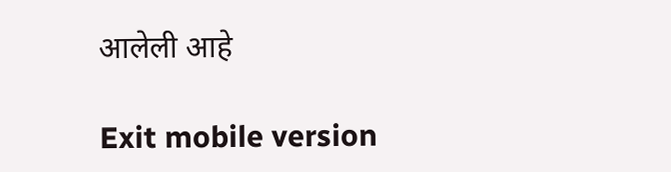आलेली आहे

Exit mobile version